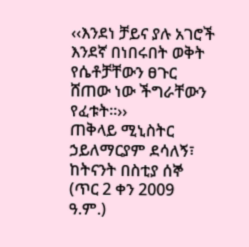‹‹እንደነ ቻይና ያሉ አገሮች እንደኛ በነበሩበት ወቅት የሴቶቻቸውን ፀጉር ሸጠው ነው ችግራቸውን የፈቱት፡፡››
ጠቅላይ ሚኒስትር ኃይለማርያም ደሳለኝ፣ ከትናንት በስቲያ ሰኞ (ጥር 2 ቀን 2009 ዓ.ም.)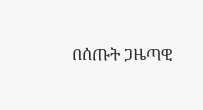በሰጡት ጋዜጣዊ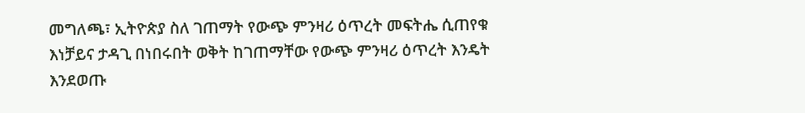መግለጫ፣ ኢትዮጵያ ስለ ገጠማት የውጭ ምንዛሪ ዕጥረት መፍትሔ ሲጠየቁ እነቻይና ታዳጊ በነበሩበት ወቅት ከገጠማቸው የውጭ ምንዛሪ ዕጥረት እንዴት እንደወጡ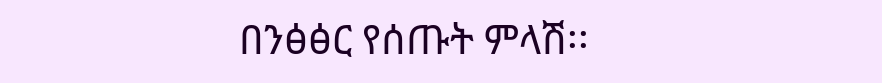በንፅፅር የሰጡት ምላሽ፡፡